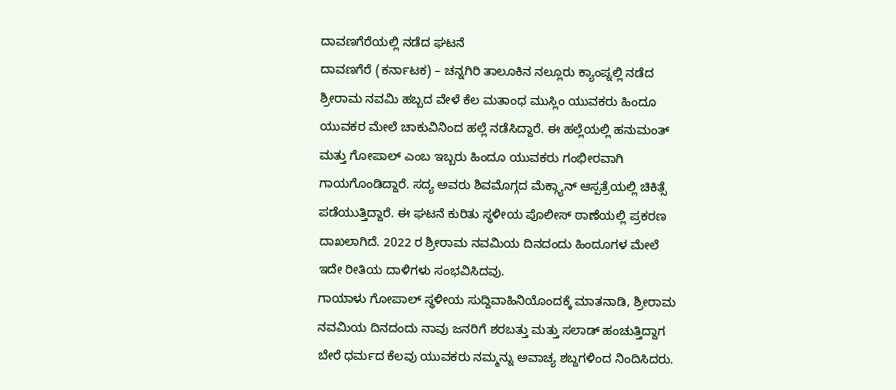ದಾವಣಗೆರೆಯಲ್ಲಿ ನಡೆದ ಘಟನೆ
ದಾವಣಗೆರೆ (ಕರ್ನಾಟಕ) – ಚನ್ನಗಿರಿ ತಾಲೂಕಿನ ನಲ್ಲೂರು ಕ್ಯಾಂಪ್ನಲ್ಲಿ ನಡೆದ ಶ್ರೀರಾಮ ನವಮಿ ಹಬ್ಬದ ವೇಳೆ ಕೆಲ ಮತಾಂಧ ಮುಸ್ಲಿಂ ಯುವಕರು ಹಿಂದೂ ಯುವಕರ ಮೇಲೆ ಚಾಕುವಿನಿಂದ ಹಲ್ಲೆ ನಡೆಸಿದ್ದಾರೆ. ಈ ಹಲ್ಲೆಯಲ್ಲಿ ಹನುಮಂತ್ ಮತ್ತು ಗೋಪಾಲ್ ಎಂಬ ಇಬ್ಬರು ಹಿಂದೂ ಯುವಕರು ಗಂಭೀರವಾಗಿ ಗಾಯಗೊಂಡಿದ್ದಾರೆ. ಸದ್ಯ ಅವರು ಶಿವಮೊಗ್ಗದ ಮೆಕ್ಗ್ಯಾನ್ ಆಸ್ಪತ್ರೆಯಲ್ಲಿ ಚಿಕಿತ್ಸೆ ಪಡೆಯುತ್ತಿದ್ದಾರೆ. ಈ ಘಟನೆ ಕುರಿತು ಸ್ಥಳೀಯ ಪೊಲೀಸ್ ಠಾಣೆಯಲ್ಲಿ ಪ್ರಕರಣ ದಾಖಲಾಗಿದೆ. 2022 ರ ಶ್ರೀರಾಮ ನವಮಿಯ ದಿನದಂದು ಹಿಂದೂಗಳ ಮೇಲೆ ಇದೇ ರೀತಿಯ ದಾಳಿಗಳು ಸಂಭವಿಸಿದವು.
ಗಾಯಾಳು ಗೋಪಾಲ್ ಸ್ಥಳೀಯ ಸುದ್ದಿವಾಹಿನಿಯೊಂದಕ್ಕೆ ಮಾತನಾಡಿ, ಶ್ರೀರಾಮ ನವಮಿಯ ದಿನದಂದು ನಾವು ಜನರಿಗೆ ಶರಬತ್ತು ಮತ್ತು ಸಲಾಡ್ ಹಂಚುತ್ತಿದ್ದಾಗ ಬೇರೆ ಧರ್ಮದ ಕೆಲವು ಯುವಕರು ನಮ್ಮನ್ನು ಅವಾಚ್ಯ ಶಬ್ದಗಳಿಂದ ನಿಂದಿಸಿದರು.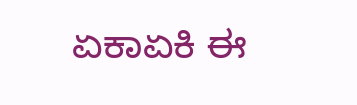ಏಕಾಏಕಿ ಈ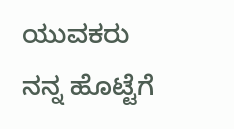ಯುವಕರು ನನ್ನ ಹೊಟ್ಟೆಗೆ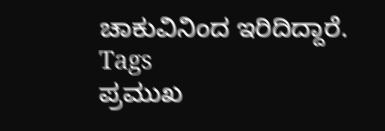ಚಾಕುವಿನಿಂದ ಇರಿದಿದ್ದಾರೆ.
Tags
ಪ್ರಮುಖ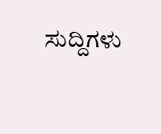ಸುದ್ದಿಗಳು